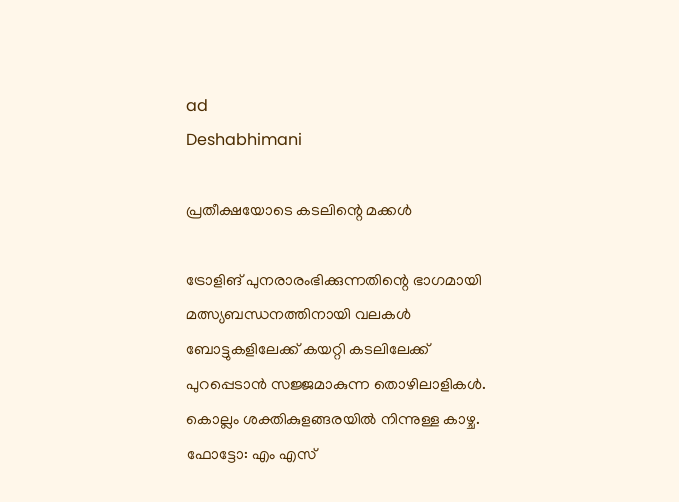ad
Deshabhimani

പ്രതീക്ഷയോടെ കടലിന്റെ മക്കൾ

ട്രോളിങ് പുനരാരംഭിക്കുന്നതിന്റെ ഭാഗമായി മത്സ്യബന്ധനത്തിനായി വലകൾ ബോട്ടുകളിലേക്ക് കയറ്റി കടലിലേക്ക് പുറപ്പെടാൻ സജ്ജമാകുന്ന തൊഴിലാളികൾ. കൊല്ലം ശക്തികുളങ്ങരയിൽ നിന്നുള്ള കാഴ്ച.    ഫോട്ടോ: എം എസ്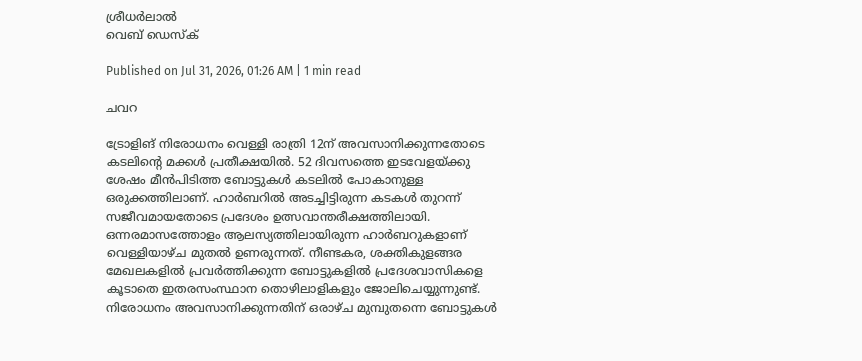ശ്രീധർലാൽ
വെബ് ഡെസ്ക്

Published on Jul 31, 2026, 01:26 AM | 1 min read

ചവറ

ട്രോളിങ് നിരോധനം വെള്ളി രാത്രി 12ന് അവസാനിക്കുന്നതോടെ കടലിന്റെ മക്കൾ പ്രതീക്ഷയിൽ. 52 ദിവസത്തെ ഇടവേളയ്ക്കു ശേഷം മീന്‍പിടിത്ത ബോട്ടുകൾ കടലിൽ പോകാനുള്ള ഒരുക്കത്തിലാണ്. ഹാർബറിൽ അടച്ചിട്ടിരുന്ന കടകൾ തുറന്ന് സജീവമായതോടെ പ്രദേശം ഉത്സവാന്തരീക്ഷത്തിലായി. ഒന്നരമാസത്തോളം ആലസ്യത്തിലായിരുന്ന ഹാര്‍ബറുകളാണ് വെള്ളിയാഴ്ച മുതൽ ഉണരുന്നത്. നീണ്ടകര, ശക്തികുളങ്ങര മേഖലകളില്‍ പ്രവര്‍ത്തിക്കുന്ന ബോട്ടുകളില്‍ പ്രദേശവാസികളെ കൂടാതെ ഇതരസംസ്ഥാന തൊഴിലാളികളും ജോലിചെയ്യുന്നുണ്ട്. നിരോധനം അവസാനിക്കുന്നതിന് ഒരാഴ്ച മുമ്പുതന്നെ ബോട്ടുകള്‍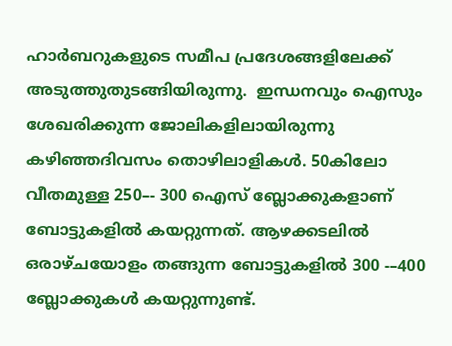ഹാര്‍ബറുകളുടെ സമീപ പ്രദേശങ്ങളിലേക്ക് അടുത്തുതുടങ്ങിയിരുന്നു.  ഇന്ധനവും ഐസും ശേഖരിക്കുന്ന ജോലികളിലായിരുന്നു കഴിഞ്ഞദിവസം തൊഴിലാളികൾ. 50കിലോ വീതമുള്ള 250–- 300 ഐസ് ബ്ലോക്കുകളാണ് ബോട്ടുകളിൽ കയറ്റുന്നത്. ആഴക്കടലിൽ ഒരാഴ്ചയോളം തങ്ങുന്ന ബോട്ടുകളിൽ 300 -–400 ബ്ലോക്കുകൾ കയറ്റുന്നുണ്ട്.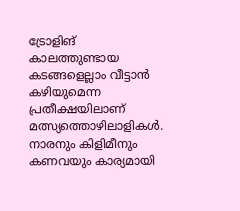ട്രോളിങ് കാലത്തുണ്ടായ കടങ്ങളെല്ലാം വീട്ടാൻ കഴിയുമെന്ന പ്രതീക്ഷയിലാണ് മത്സ്യത്തൊഴിലാളികൾ. നാരനും കിളിമീനും കണവയും കാര്യമായി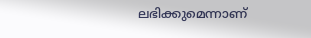ലഭിക്കുമെന്നാണ്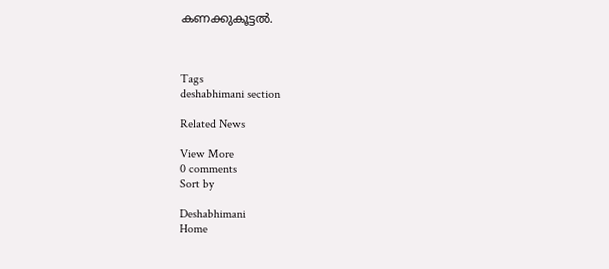കണക്കുകൂട്ടൽ.



Tags
deshabhimani section

Related News

View More
0 comments
Sort by

Deshabhimani
Home